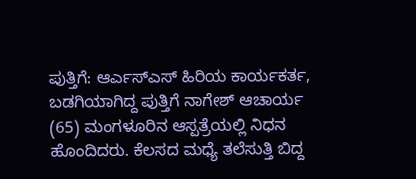ಪುತ್ತಿಗೆ: ಆರ್ಎಸ್ಎಸ್ ಹಿರಿಯ ಕಾರ್ಯಕರ್ತ, ಬಡಗಿಯಾಗಿದ್ದ ಪುತ್ತಿಗೆ ನಾಗೇಶ್ ಆಚಾರ್ಯ (65) ಮಂಗಳೂರಿನ ಆಸ್ಪತ್ರೆಯಲ್ಲಿ ನಿಧನ ಹೊಂದಿದರು. ಕೆಲಸದ ಮಧ್ಯೆ ತಲೆಸುತ್ತಿ ಬಿದ್ದ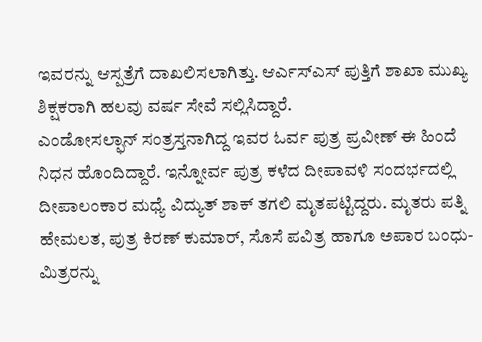ಇವರನ್ನು ಆಸ್ಪತ್ರೆಗೆ ದಾಖಲಿಸಲಾಗಿತ್ತು. ಆರ್ಎಸ್ಎಸ್ ಪುತ್ತಿಗೆ ಶಾಖಾ ಮುಖ್ಯ ಶಿಕ್ಷಕರಾಗಿ ಹಲವು ವರ್ಷ ಸೇವೆ ಸಲ್ಲಿಸಿದ್ದಾರೆ.
ಎಂಡೋಸಲ್ಫಾನ್ ಸಂತ್ರಸ್ತನಾಗಿದ್ದ ಇವರ ಓರ್ವ ಪುತ್ರ ಪ್ರವೀಣ್ ಈ ಹಿಂದೆ ನಿಧನ ಹೊಂದಿದ್ದಾರೆ. ಇನ್ನೋರ್ವ ಪುತ್ರ ಕಳೆದ ದೀಪಾವಳಿ ಸಂದರ್ಭದಲ್ಲಿ ದೀಪಾಲಂಕಾರ ಮಧ್ಯೆ ವಿದ್ಯುತ್ ಶಾಕ್ ತಗಲಿ ಮೃತಪಟ್ಟಿದ್ದರು. ಮೃತರು ಪತ್ನಿ ಹೇಮಲತ, ಪುತ್ರ ಕಿರಣ್ ಕುಮಾರ್, ಸೊಸೆ ಪವಿತ್ರ ಹಾಗೂ ಅಪಾರ ಬಂಧು-ಮಿತ್ರರನ್ನು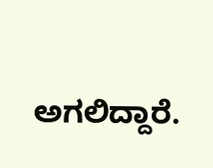ಅಗಲಿದ್ದಾರೆ.